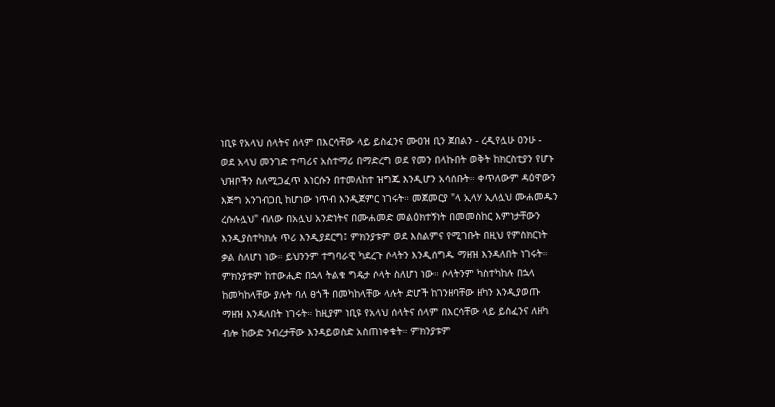ነቢዩ የአላህ ሰላትና ሰላም በእርሳቸው ላይ ይስፈንና ሙዐዝ ቢን ጀበልን - ረዲየሏሁ ዐንሁ - ወደ አላህ መንገድ ተጣሪና አስተማሪ በማድረግ ወደ የመን በላኩበት ወቅት ከክርስቲያን የሆኑ ህዝቦችን ስለሚጋፈጥ እነርሱን በተመለከተ ዝግጁ እንዲሆን አሳሰቡት። ቀጥለውም ዳዕዋውን እጅግ አንገብጋቢ ከሆነው ነጥብ እንዲጀምር ነገሩት። መጀመርያ "ላ ኢላሃ ኢለሏህ ሙሐመዱን ረሱሉሏህ" ብለው በአሏህ አንድነትና በሙሐመድ መልዕክተኝነት በመመስከር እምነታቸውን እንዲያስተካክሉ ጥሪ እንዲያደርግ፤ ምክንያቱም ወደ እስልምና የሚገቡት በዚህ የምስክርነት ቃል ስለሆነ ነው። ይህንንም ተግባራዊ ካደረጉ ሶላትን እንዲሰግዱ ማዘዝ እንዳለበት ነገሩት። ምክንያቱም ከተውሒድ በኋላ ትልቁ ግዴታ ሶላት ስለሆነ ነው። ሶላትንም ካስተካከሉ በኋላ ከመካከላቸው ያሉት ባለ ፀጎች በመካከላቸው ላሉት ድሆች ከገንዘባቸው ዘካን እንዲያወጡ ማዘዝ እንዳለበት ነገሩት። ከዚያም ነቢዩ የአላህ ሰላትና ሰላም በእርሳቸው ላይ ይስፈንና ለዘካ ብሎ ከውድ ንብረታቸው እንዳይወስድ አስጠነቀቁት። ምክንያቱም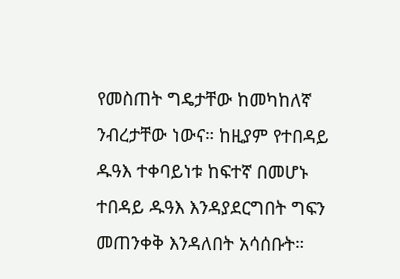የመስጠት ግዴታቸው ከመካከለኛ ንብረታቸው ነውና። ከዚያም የተበዳይ ዱዓእ ተቀባይነቱ ከፍተኛ በመሆኑ ተበዳይ ዱዓእ እንዳያደርግበት ግፍን መጠንቀቅ እንዳለበት አሳሰቡት።